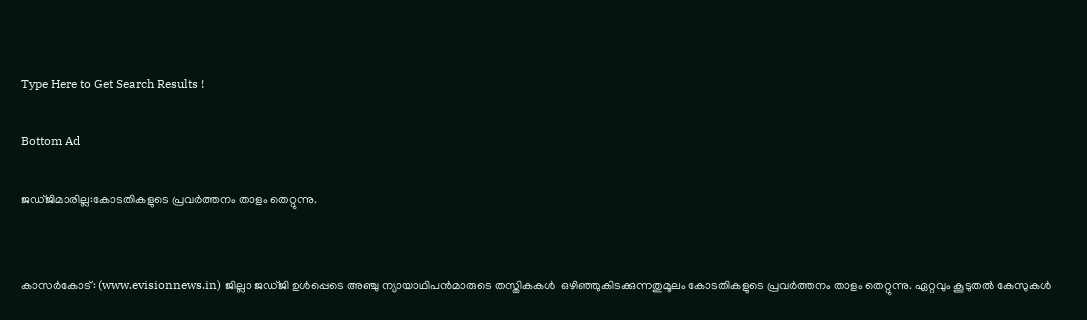Type Here to Get Search Results !

Bottom Ad

ജഡ്ജിമാരില്ല:കോടതികളുടെ പ്രവര്‍ത്തനം താളം തെറ്റുന്നു.


കാസര്‍കോട്: (www.evisionnews.in) ജില്ലാ ജഡ്ജി ഉള്‍പ്പെടെ അഞ്ചു ന്യായാഥിപന്‍മാരുടെ തസ്തികകള്‍  ഒഴിഞ്ഞുകിടക്കുന്നതുമൂലം കോടതികളുടെ പ്രവര്‍ത്തനം താളം തെറ്റുന്നു. ഏറ്റവും കൂടുതല്‍ കേസുകള്‍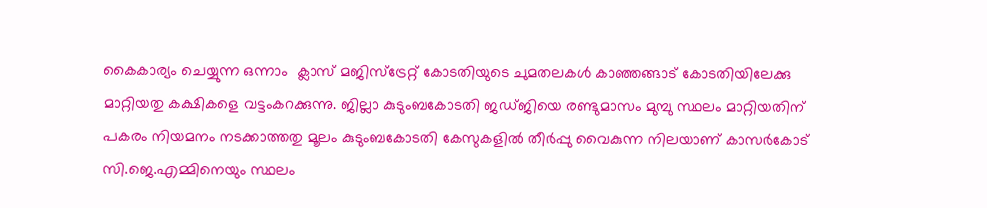കൈകാര്യം ചെയ്യുന്ന ഒന്നാം  ക്ലാസ് മജിസ്‌ട്രേറ്റ് കോടതിയുടെ ചുമതലകള്‍ കാഞ്ഞങ്ങാട് കോടതിയിലേക്കു മാറ്റിയതു കക്ഷികളെ വട്ടംകറക്കുന്നു. ജില്ലാ കുടുംബകോടതി ജഡ്ജിയെ രണ്ടുമാസം മുമ്പു സ്ഥലം മാറ്റിയതിന് പകരം നിയമനം നടക്കാത്തതു മൂലം കുടുംബകോടതി കേസുകളില്‍ തീര്‍പ്പു വൈകുന്ന നിലയാണ് കാസര്‍കോട് സി.ജെ.എമ്മിനെയും സ്ഥലം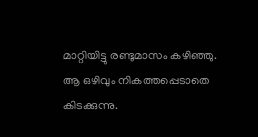മാറ്റിയിട്ടു രണ്ടുമാസം കഴിഞ്ഞു. ആ ഒഴിവും നികത്തപ്പെടാതെ കിടക്കുന്നു.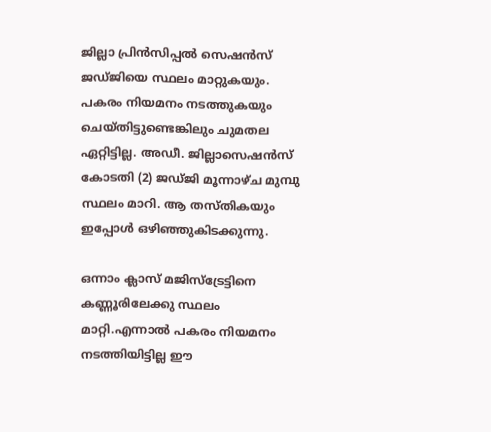ജില്ലാ പ്രിന്‍സിപ്പല്‍ സെഷന്‍സ് ജഡ്ജിയെ സ്ഥലം മാറ്റുകയും. പകരം നിയമനം നടത്തുകയും ചെയ്തിട്ടുണ്ടെങ്കിലും ചുമതല ഏറ്റിട്ടില്ല. അഡീ. ജില്ലാസെഷന്‍സ് കോടതി (2) ജഡ്ജി മൂന്നാഴ്ച മുമ്പു സ്ഥലം മാറി. ആ തസ്തികയും ഇപ്പോള്‍ ഒഴിഞ്ഞുകിടക്കുന്നു.

ഒന്നാം ക്ലാസ് മജിസ്‌ട്രേട്ടിനെ കണ്ണൂരിലേക്കു സ്ഥലം മാറ്റി.എന്നാല്‍ പകരം നിയമനം നടത്തിയിട്ടില്ല ഈ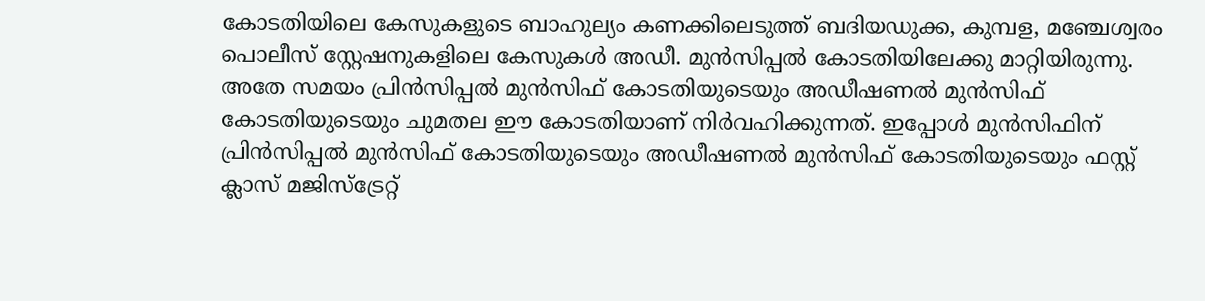കോടതിയിലെ കേസുകളുടെ ബാഹുല്യം കണക്കിലെടുത്ത് ബദിയഡുക്ക, കുമ്പള, മഞ്ചേശ്വരം പൊലീസ് സ്റ്റേഷനുകളിലെ കേസുകള്‍ അഡീ. മുന്‍സിപ്പല്‍ കോടതിയിലേക്കു മാറ്റിയിരുന്നു. അതേ സമയം പ്രിന്‍സിപ്പല്‍ മുന്‍സിഫ് കോടതിയുടെയും അഡീഷണല്‍ മുന്‍സിഫ് കോടതിയുടെയും ചുമതല ഈ കോടതിയാണ് നിര്‍വഹിക്കുന്നത്. ഇപ്പോള്‍ മുന്‍സിഫിന് പ്രിന്‍സിപ്പല്‍ മുന്‍സിഫ് കോടതിയുടെയും അഡീഷണല്‍ മുന്‍സിഫ് കോടതിയുടെയും ഫസ്റ്റ് ക്ലാസ് മജിസ്‌ട്രേറ്റ്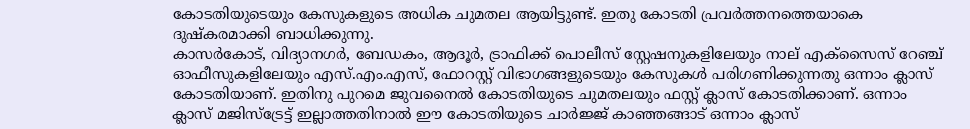കോടതിയുടെയും കേസുകളുടെ അധിക ചുമതല ആയിട്ടുണ്ട്. ഇതു കോടതി പ്രവര്‍ത്തനത്തെയാകെ ദുഷ്‌കരമാക്കി ബാധിക്കുന്നു.
കാസര്‍കോട്, വിദ്യാനഗര്‍, ബേഡകം, ആദൂര്‍, ട്രാഫിക്ക് പൊലീസ് സ്റ്റേഷനുകളിലേയും നാല് എക്‌സൈസ് റേഞ്ച് ഓഫീസുകളിലേയും എസ്.എം.എസ്, ഫോറസ്റ്റ് വിഭാഗങ്ങളുടെയും കേസുകള്‍ പരിഗണിക്കുന്നതു ഒന്നാം ക്ലാസ് കോടതിയാണ്. ഇതിനു പുറമെ ജുവനൈല്‍ കോടതിയുടെ ചുമതലയും ഫസ്റ്റ് ക്ലാസ് കോടതിക്കാണ്. ഒന്നാം ക്ലാസ് മജിസ്‌ട്രേട്ട് ഇല്ലാത്തതിനാല്‍ ഈ കോടതിയുടെ ചാര്‍ജ്ജ് കാഞ്ഞങ്ങാട് ഒന്നാം ക്ലാസ്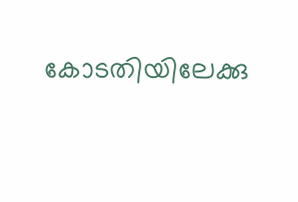കോടതിയിലേക്കു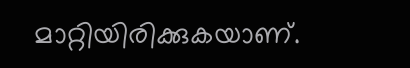മാറ്റിയിരിക്കുകയാണ്.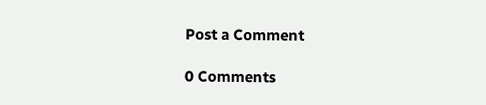Post a Comment

0 Comments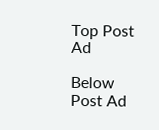Top Post Ad

Below Post Ad